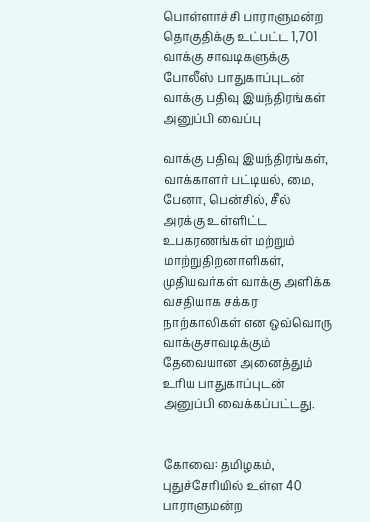பொள்ளாச்சி பாராளுமன்ற தொகுதிக்கு உட்பட்ட 1,701 வாக்கு சாவடிகளுக்கு போலீஸ் பாதுகாப்புடன் வாக்கு பதிவு இயந்திரங்கள் அனுப்பி வைப்பு

வாக்கு பதிவு இயந்திரங்கள், வாக்காளர் பட்டியல், மை, பேனா, பென்சில், சீல் அரக்கு உள்ளிட்ட உபகரணங்கள் மற்றும் மாற்றுதிறனாளிகள், முதியவர்கள் வாக்கு அளிக்க வசதியாக சக்கர நாற்காலிகள் என ஒவ்வொரு வாக்குசாவடிக்கும் தேவையான அனைத்தும் உரிய பாதுகாப்புடன் அனுப்பி வைக்கப்பட்டது.


கோவை: தமிழகம், புதுச்சேரியில் உள்ள 40 பாராளுமன்ற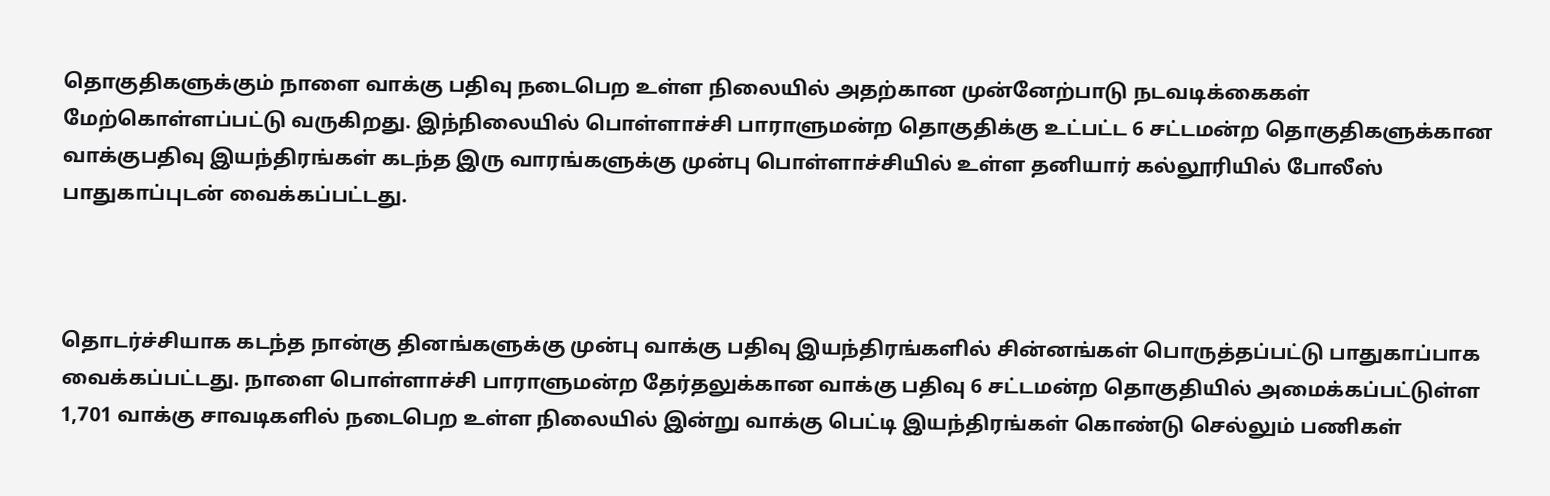தொகுதிகளுக்கும் நாளை வாக்கு பதிவு நடைபெற உள்ள நிலையில் அதற்கான முன்னேற்பாடு நடவடிக்கைகள் மேற்கொள்ளப்பட்டு வருகிறது. இந்நிலையில் பொள்ளாச்சி பாராளுமன்ற தொகுதிக்கு உட்பட்ட 6 சட்டமன்ற தொகுதிகளுக்கான வாக்குபதிவு இயந்திரங்கள் கடந்த இரு வாரங்களுக்கு முன்பு பொள்ளாச்சியில் உள்ள தனியார் கல்லூரியில் போலீஸ் பாதுகாப்புடன் வைக்கப்பட்டது.



தொடர்ச்சியாக கடந்த நான்கு தினங்களுக்கு முன்பு வாக்கு பதிவு இயந்திரங்களில் சின்னங்கள் பொருத்தப்பட்டு பாதுகாப்பாக வைக்கப்பட்டது. நாளை பொள்ளாச்சி பாராளுமன்ற தேர்தலுக்கான வாக்கு பதிவு 6 சட்டமன்ற தொகுதியில் அமைக்கப்பட்டுள்ள 1,701 வாக்கு சாவடிகளில் நடைபெற உள்ள நிலையில் இன்று வாக்கு பெட்டி இயந்திரங்கள் கொண்டு செல்லும் பணிகள்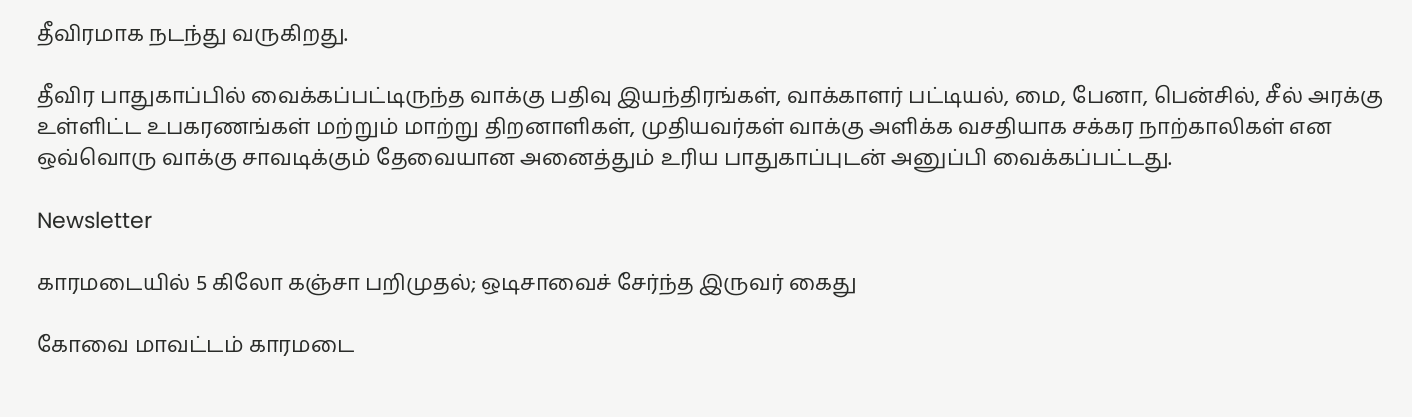தீவிரமாக நடந்து வருகிறது.

தீவிர பாதுகாப்பில் வைக்கப்பட்டிருந்த வாக்கு பதிவு இயந்திரங்கள், வாக்காளர் பட்டியல், மை, பேனா, பென்சில், சீல் அரக்கு உள்ளிட்ட உபகரணங்கள் மற்றும் மாற்று திறனாளிகள், முதியவர்கள் வாக்கு அளிக்க வசதியாக சக்கர நாற்காலிகள் என ஒவ்வொரு வாக்கு சாவடிக்கும் தேவையான அனைத்தும் உரிய பாதுகாப்புடன் அனுப்பி வைக்கப்பட்டது.

Newsletter

காரமடையில் 5 கிலோ கஞ்சா பறிமுதல்; ஒடிசாவைச் சேர்ந்த இருவர் கைது

கோவை மாவட்டம் காரமடை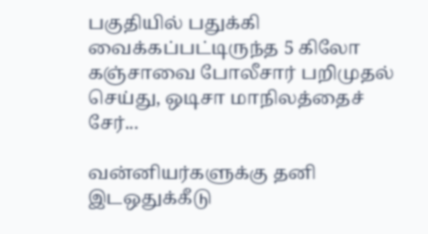பகுதியில் பதுக்கி வைக்கப்பட்டிருந்த 5 கிலோ கஞ்சாவை போலீசார் பறிமுதல் செய்து, ஒடிசா மாநிலத்தைச் சேர்...

வன்னியர்களுக்கு தனி இடஒதுக்கீடு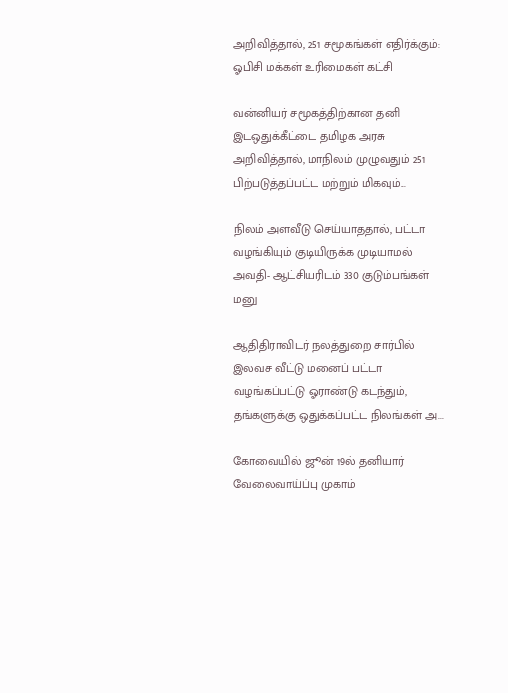அறிவித்தால், 251 சமூகங்கள் எதிர்க்கும்: ஓபிசி மக்கள் உரிமைகள் கட்சி

வன்னியர் சமூகத்திற்கான தனி இடஒதுக்கீட்டை தமிழக அரசு அறிவித்தால், மாநிலம் முழுவதும் 251 பிற்படுத்தப்பட்ட மற்றும் மிகவும்...

நிலம் அளவீடு செய்யாததால், பட்டா வழங்கியும் குடியிருக்க முடியாமல் அவதி- ஆட்சியரிடம் 330 குடும்பங்கள் மனு

ஆதிதிராவிடர் நலத்துறை சார்பில் இலவச வீட்டு மனைப் பட்டா வழங்கப்பட்டு ஓராண்டு கடந்தும், தங்களுக்கு ஒதுக்கப்பட்ட நிலங்கள் அ...

கோவையில் ஜூன் 19ல் தனியார் வேலைவாய்ப்பு முகாம்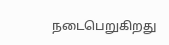நடைபெறுகிறது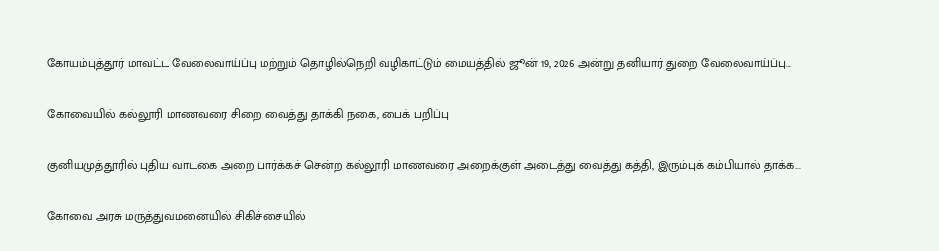கோயம்புத்தூர் மாவட்ட வேலைவாய்ப்பு மற்றும் தொழில்நெறி வழிகாட்டும் மையத்தில் ஜூன் 19, 2026 அன்று தனியார் துறை வேலைவாய்ப்பு...

கோவையில் கல்லூரி மாணவரை சிறை வைத்து தாக்கி நகை, பைக் பறிப்பு

குனியமுத்தூரில் புதிய வாடகை அறை பார்க்கச் சென்ற கல்லூரி மாணவரை அறைக்குள் அடைத்து வைத்து கத்தி, இரும்புக் கம்பியால் தாக்க...

கோவை அரசு மருத்துவமனையில் சிகிச்சையில்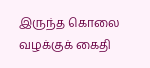இருந்த கொலை வழக்குக் கைதி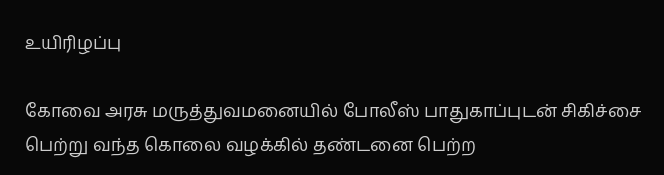உயிரிழப்பு

கோவை அரசு மருத்துவமனையில் போலீஸ் பாதுகாப்புடன் சிகிச்சை பெற்று வந்த கொலை வழக்கில் தண்டனை பெற்ற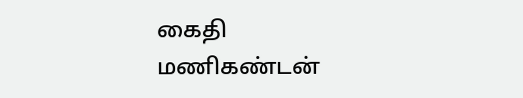கைதி மணிகண்டன்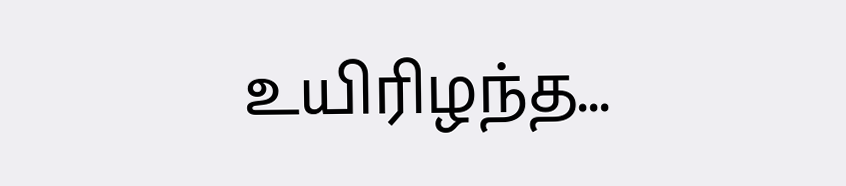உயிரிழந்த...